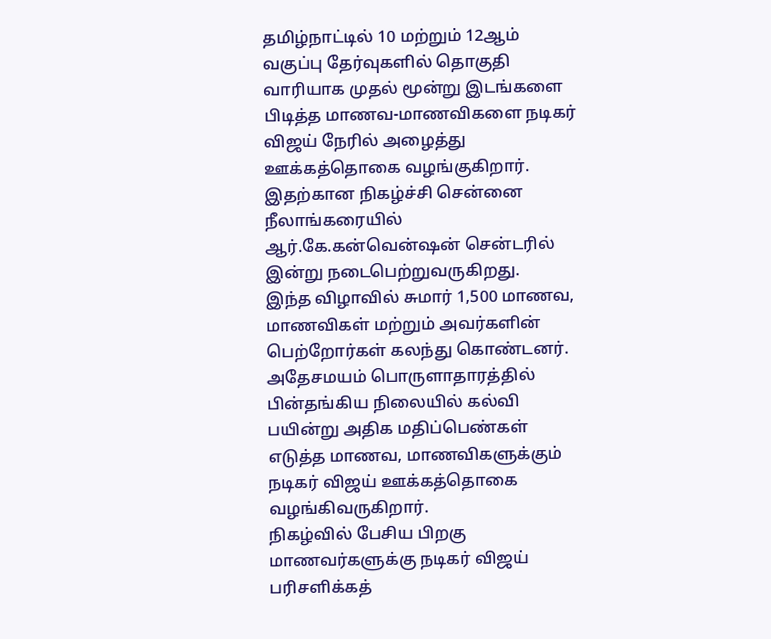தமிழ்நாட்டில் 10 மற்றும் 12ஆம் வகுப்பு தேர்வுகளில் தொகுதி வாரியாக முதல் மூன்று இடங்களை பிடித்த மாணவ-மாணவிகளை நடிகர் விஜய் நேரில் அழைத்து ஊக்கத்தொகை வழங்குகிறார். இதற்கான நிகழ்ச்சி சென்னை நீலாங்கரையில் ஆர்.கே.கன்வென்ஷன் சென்டரில் இன்று நடைபெற்றுவருகிறது.
இந்த விழாவில் சுமார் 1,500 மாணவ, மாணவிகள் மற்றும் அவர்களின் பெற்றோர்கள் கலந்து கொண்டனர். அதேசமயம் பொருளாதாரத்தில் பின்தங்கிய நிலையில் கல்வி பயின்று அதிக மதிப்பெண்கள் எடுத்த மாணவ, மாணவிகளுக்கும் நடிகர் விஜய் ஊக்கத்தொகை வழங்கிவருகிறார்.
நிகழ்வில் பேசிய பிறகு மாணவர்களுக்கு நடிகர் விஜய் பரிசளிக்கத்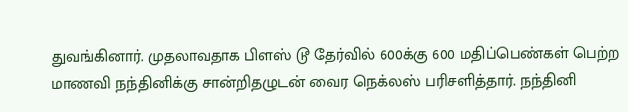துவங்கினார். முதலாவதாக பிளஸ் டூ தேர்வில் 600க்கு 600 மதிப்பெண்கள் பெற்ற மாணவி நந்தினிக்கு சான்றிதழுடன் வைர நெக்லஸ் பரிசளித்தார். நந்தினி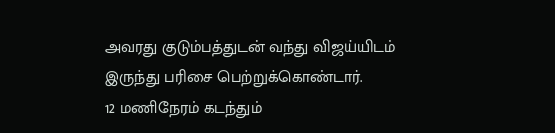அவரது குடும்பத்துடன் வந்து விஜய்யிடம் இருந்து பரிசை பெற்றுக்கொண்டார்.
12 மணிநேரம் கடந்தும்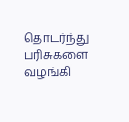தொடர்ந்து பரிசுகளை வழங்கி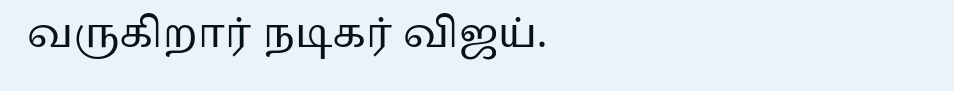வருகிறார் நடிகர் விஜய்.